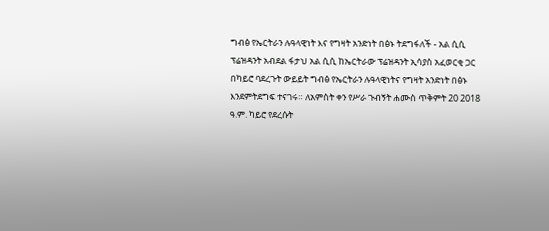ግብፅ የኤርትራን ሉዓላዊነት እና የግዛት አንድነት በፅኑ ትደግፋለች - አል ሲሲ
ፕሬዝዳንት አብደል ፋታህ አል ሲሲ ከኤርትራው ፕሬዝዳንት ኢሳያስ አፈወርቂ ጋር በካይሮ ባደረጉት ውይይት ግብፅ የኤርትራን ሉዓላዊነትና የግዛት አንድነት በፅኑ እንደምትደግፍ ተናገሩ። ለአምስት ቀን የሥራ ጉብኝት ሐሙስ ጥቅምት 20 2018 ዓ.ም. ካይሮ የደረሱት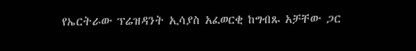የኤርትራው ፕሬዝዳንት ኢሳያስ አፈወርቂ ከግብጹ አቻቸው ጋር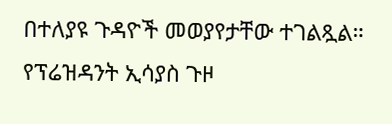በተለያዩ ጉዳዮች መወያየታቸው ተገልጿል። የፕሬዝዳንት ኢሳያስ ጉዞ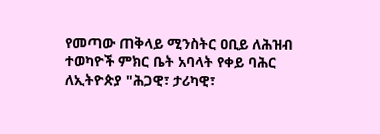የመጣው ጠቅላይ ሚንስትር ዐቢይ ለሕዝብ ተወካዮች ምክር ቤት አባላት የቀይ ባሕር ለኢትዮጵያ "ሕጋዊ፣ ታሪካዊ፣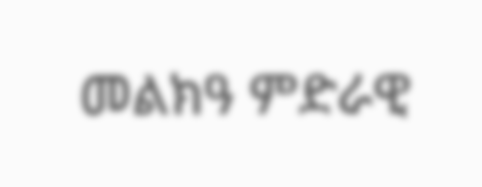መልክዓ ምድራዊ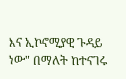እና ኢኮኖሚያዊ ጉዳይ ነው" በማለት ከተናገሩ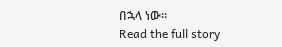በኋላ ነው።
Read the full story